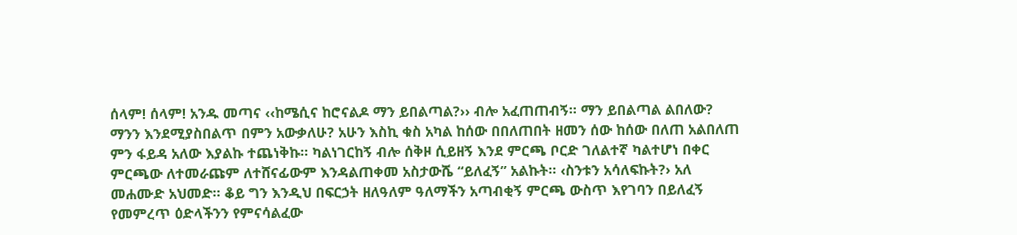ሰላም! ሰላም! አንዱ መጣና ‹‹ከሜሲና ከሮናልዶ ማን ይበልጣል?›› ብሎ አፈጠጠብኝ። ማን ይበልጣል ልበለው? ማንን እንደሚያስበልጥ በምን አውቃለሁ? አሁን እስኪ ቁስ አካል ከሰው በበለጠበት ዘመን ሰው ከሰው በለጠ አልበለጠ ምን ፋይዳ አለው እያልኩ ተጨነቅኩ። ካልነገርከኝ ብሎ ሰቅዞ ሲይዘኝ እንደ ምርጫ ቦርድ ገለልተኛ ካልተሆነ በቀር ምርጫው ለተመራጩም ለተሸናፊውም እንዳልጠቀመ አስታውሼ “ይለፈኝ” አልኩት። ‹ስንቱን አሳለፍኩት?› አለ መሐሙድ አህመድ። ቆይ ግን እንዲህ በፍርኃት ዘለዓለም ዓለማችን አጣብቂኝ ምርጫ ውስጥ እየገባን በይለፈኝ የመምረጥ ዕድላችንን የምናሳልፈው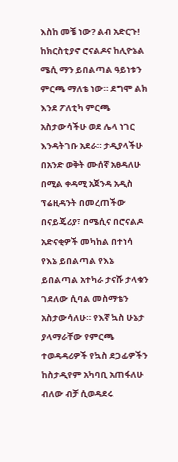እስከ መቼ ነው? ልብ አድርጉ! ከክርስቲያኖ ሮናልዶና ከሊዮኔል ሜሲ ማን ይበልጣል ዓይነቱን ምርጫ ማለቴ ነው። ደግሞ ልክ እንደ ፖለቲካ ምርጫ አስታውሳችሁ ወደ ሌላ ነገር እንዳትገቡ አደራ። ታዲያላችሁ በአንድ ወቅት ሙሰኛ አፀዳለሁ በሚል ቀዳሚ አጀንዳ አዲስ ፕሬዚዳንት በመረጠችው በናይጄሪያ፣ በሜሲና በሮናልዶ አድናቂዎች መካከል በተነሳ የእኔ ይበልጣል የእኔ ይበልጣል አተካራ ታናሹ ታላቁን ገደለው ሲባል መስማቴን አስታውሳለሁ። የእኛ ኳስ ሁኔታ ያላማራቸው የምርጫ ተወዳዳሪዎች የኳስ ደጋፊዎችን ከስታዲየም አካባቢ አጠፋለሁ ብለው ብቻ ሲወዳደሩ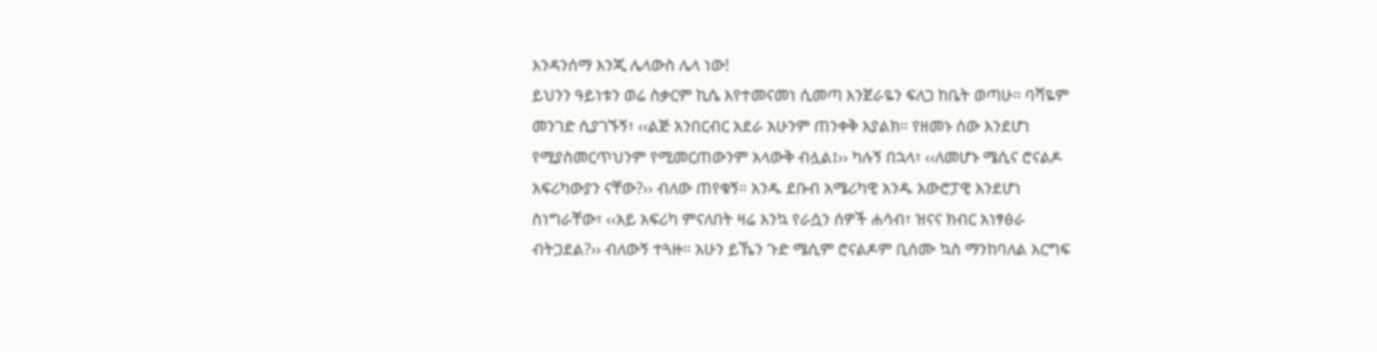እንዳንሰማ እንጂ ሌላውስ ሌላ ነው!
ይህንን ዓይነቱን ወሬ ስቃርም ኪሴ እየተመናመነ ሲመጣ እንጀራዬን ፍለጋ ከቤት ወጣሁ። ባሻዬም መንገድ ሲያገኙኝ፣ ‹‹ልጅ አንበርብር አደራ አሁንም ጠንቀቅ እያልክ። የዘመኑ ሰው እንደሆነ የሚያስመርጥህንም የሚመርጠውንም አላውቅ ብሏል፤›› ካሉኝ በኋላ፣ ‹‹ለመሆኑ ሜሲና ሮናልዶ አፍሪካውያን ናቸው?›› ብለው ጠየቁኝ። አንዱ ደቡብ አሜሪካዊ አንዱ አውሮፓዊ እንደሆነ ስነግራቸው፣ ‹‹አይ አፍሪካ ምናለበት ዛሬ እንኳ የራሷን ሰዎች ሐሳብ፣ ዝናና ክብር አነፃፅራ ብትጋደል?›› ብለውኝ ተጓዙ። አሁን ይኼን ጉድ ሜሲም ሮናልዶም ቢሰሙ ኳስ ማንከባለል እርግፍ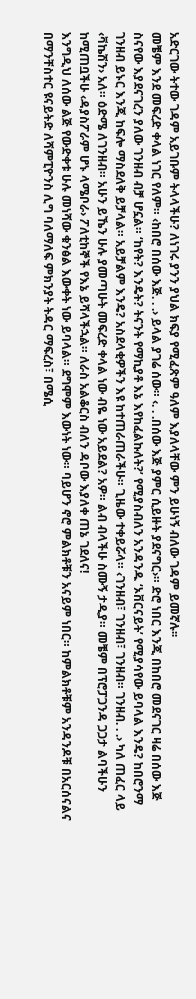አድርገው ትተው ገዳም አይገቡም ትላላችሁ? ለነገሩ ያንን ያህል ክፍያ የሚፈጽም ዓለም እያለላቸው ምን ይሁነኝ ብለው ገዳም ይመኛሉ፡፡
መቼም እንደ መፍረድ ቀላል ነገር የለም። ‹ከበሮ በሰው እጅ. . .› ይላል ያገሬ ሰው። ‹. . .በሰው እጅ ያምር ሲይዙት ያደናግር›። ድሮ ነበር እንጂ በከበሮ መደናገር ዛሬ በሰው እጅ ስናየው እያደናገረን ያለው ገንዘብ ብቻ ሆኗል። ‘ከየት? እንዴት? ትናንት የማኪያቶ እኔ እየከፈልኩለት?’ የሚያስብለን አንዳንዱ ‘ኦቨርናይት’ የሚያሳየው ይባላል እንዴ? ከበሮንማ ገንዘብ ይኑር እንጂ ከፍሎ ማስደለቅ ይቻላል። አይቻልም እንዴ? አስደላቂዎችን እዩ ከተጠራጠራችሁ። ጊዜው ተቀይሯላ። ‹ገንዘብ፣ ገንዘብ፣ ገንዘብ። ገንዘብ. . .› ካለ ጠፈር ላይ ‹ቫኬሽን› አለ። ዕድሜ ለገንዘብ። አሁን ይኼን ሁሉ ያመጣሁት መፍረድ ቀላል ነው ብዬ ነው አይደል? አዎ። ልብ ብላችሁ ስሙኝ ታዲያ። መቼም በፕሮፓጋንዳ ጋጋታ ልባችሁን ከሚጠቧችሁ ‹ዳያስፖራም ሆኑ ላሜቦራ› ፖለቲከኞች የእኔ ይሻላችኋል። ለራስ አልቆርስ ብለን ዳቦው እያለቀ ጠኔ ገደለና!
እንግዲህ ለሰው ልጅ የውድቀቱ ሁሉ መነሻው ቁንፅል እውቀት ነው ይባላል። ደግሞም እውነት ነው። ባይሆን ኖሮ ምልክቶቹን አናይም ነበር። ከምልክቶቹም አንዳንዶቹ በአርሰናልና በማንቸስተር ዩናይትድ ለሻምፒዮንስ ሊግ ባለማለፍ ምክንያት ትዳር ማፍረስ፣ በሜሲ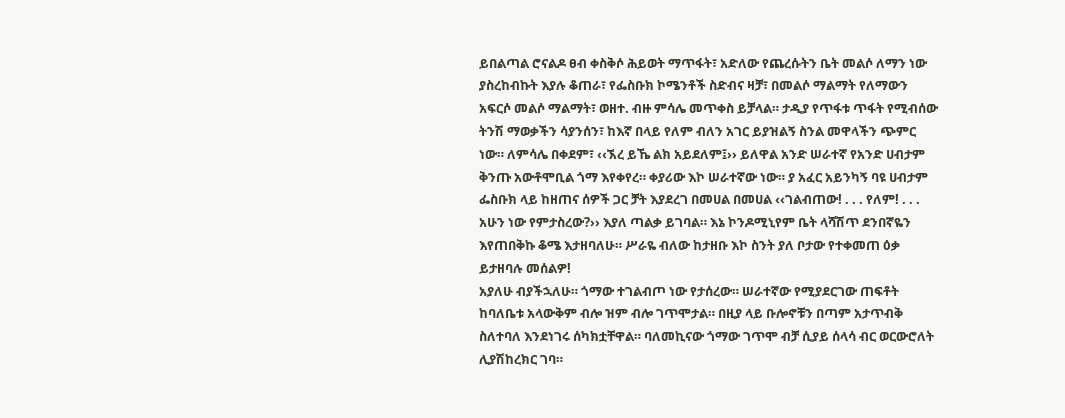ይበልጣል ሮናልዶ ፀብ ቀስቅሶ ሕይወት ማጥፋት፣ አድለው የጨረሱትን ቤት መልሶ ለማን ነው ያስረከብኩት እያሉ ቆጠራ፣ የፌስቡክ ኮሜንቶች ስድብና ዛቻ፣ በመልሶ ማልማት የለማውን አፍርሶ መልሶ ማልማት፣ ወዘተ. ብዙ ምሳሌ መጥቀስ ይቻላል። ታዲያ የጥፋቱ ጥፋት የሚብሰው ትንሽ ማወቃችን ሳያንሰን፣ ከእኛ በላይ የለም ብለን አገር ይያዝልኝ ስንል መዋላችን ጭምር ነው። ለምሳሌ በቀደም፣ ‹‹ኧረ ይኼ ልክ አይደለም፤›› ይለዋል አንድ ሠራተኛ የአንድ ሀብታም ቅንጡ አውቶሞቢል ጎማ እየቀየረ። ቀያሪው እኮ ሠራተኛው ነው። ያ አፈር አይንካኝ ባዩ ሀብታም ፌስቡክ ላይ ከዘጠና ሰዎች ጋር ቻት እያደረገ በመሀል በመሀል ‹‹ገልብጠው! . . . የለም! . . . አሁን ነው የምታስረው?›› እያለ ጣልቃ ይገባል። እኔ ኮንዶሚኒየም ቤት ላሻሽጥ ደንበኛዬን እየጠበቅኩ ቆሜ እታዘባለሁ። ሥራዬ ብለው ከታዘቡ እኮ ስንት ያለ ቦታው የተቀመጠ ዕቃ ይታዘባሉ መሰልዎ!
አያለሁ ብያችኋለሁ። ጎማው ተገልብጦ ነው የታሰረው። ሠራተኛው የሚያደርገው ጠፍቶት ከባለቤቱ አላውቅም ብሎ ዝም ብሎ ገጥሞታል። በዚያ ላይ ቡሎኖቹን በጣም አታጥብቅ ስለተባለ እንደነገሩ ሰካክቷቸዋል። ባለመኪናው ጎማው ገጥሞ ብቻ ሲያይ ሰላሳ ብር ወርውሮለት ሊያሽከረክር ገባ።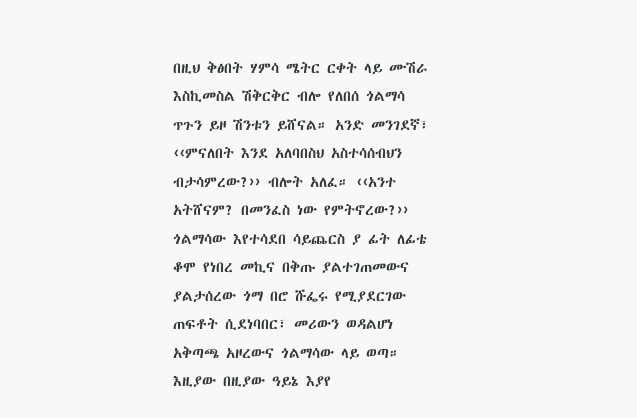በዚህ ቅፅበት ሃምሳ ሜትር ርቀት ላይ ሙሽራ እስኪመስል ሽቅርቅር ብሎ የለበሰ ጎልማሳ ጥጉን ይዞ ሽንቱን ይሸናል። አንድ መንገደኛ፣ ‹‹ምናለበት እንደ አለባበስህ አስተሳሰብህን ብታሳምረው?›› ብሎት አለፈ። ‹‹አንተ አትሸናም? በመንፈስ ነው የምትኖረው?›› ጎልማሳው እየተሳደበ ሳይጨርስ ያ ፊት ለፊቴ ቆሞ የነበረ መኪና በቅጡ ያልተገጠመውና ያልታሰረው ጎማ በሮ ሹፌሩ የሚያደርገው ጠፍቶት ሲደነባበር፣ መሪውን ወዳልሆነ አቅጣጫ አዞረውና ጎልማሳው ላይ ወጣ።
እዚያው በዚያው ዓይኔ እያየ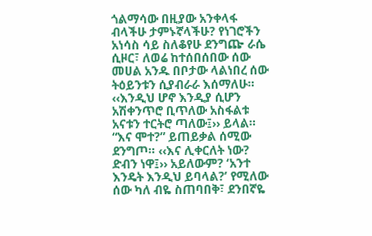ጎልማሳው በዚያው አንቀላፋ ብላችሁ ታምኑኛላችሁ? የነገሮችን አነሳስ ሳይ ስለቆየሁ ደንግጬ ራሴ ሲዞር፣ ለወሬ ከተሰበሰበው ሰው መሀል አንዱ በቦታው ላልነበረ ሰው ትዕይንቱን ሲያብራራ እሰማለሁ። ‹‹እንዲህ ሆኖ እንዲያ ሲሆን አሽቀንጥሮ ቢጥለው አስፋልቱ አናቱን ተርትሮ ጣለው፤›› ይላል። “እና ሞተ?” ይጠይቃል ሰሚው ደንግጦ። ‹‹እና ሊቀርለት ነው? ድብን ነዋ፤›› አይለውም? ‘አንተ እንዴት እንዲህ ይባላል?’ የሚለው ሰው ካለ ብዬ ስጠባበቅ፣ ደንበኛዬ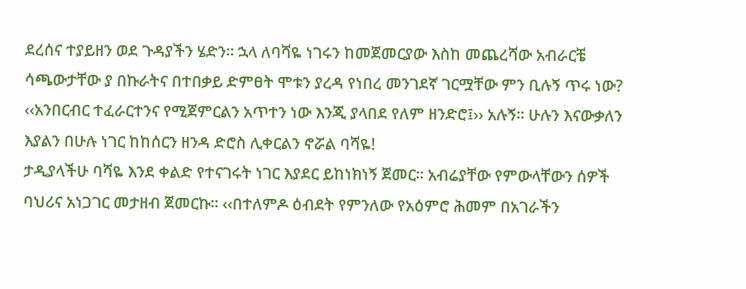ደረሰና ተያይዘን ወደ ጉዳያችን ሄድን። ኋላ ለባሻዬ ነገሩን ከመጀመርያው እስከ መጨረሻው አብራርቼ ሳጫውታቸው ያ በኩራትና በተበቃይ ድምፀት ሞቱን ያረዳ የነበረ መንገደኛ ገርሟቸው ምን ቢሉኝ ጥሩ ነው? ‹‹አንበርብር ተፈራርተንና የሚጀምርልን አጥተን ነው እንጂ ያላበደ የለም ዘንድሮ፤›› አሉኝ። ሁሉን እናውቃለን እያልን በሁሉ ነገር ከከሰርን ዘንዳ ድሮስ ሊቀርልን ኖሯል ባሻዬ!
ታዲያላችሁ ባሻዬ እንደ ቀልድ የተናገሩት ነገር እያደር ይከነክነኝ ጀመር። አብሬያቸው የምውላቸውን ሰዎች ባህሪና አነጋገር መታዘብ ጀመርኩ። ‹‹በተለምዶ ዕብደት የምንለው የአዕምሮ ሕመም በአገራችን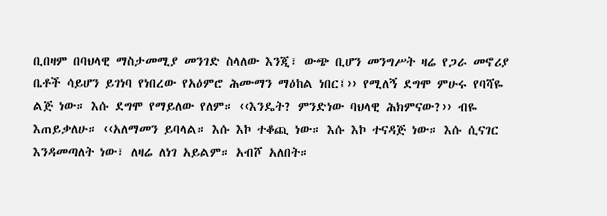ቢበዛም በባህላዊ ማስታመሚያ መንገድ ስላለው እንጂ፣ ውጭ ቢሆን መንግሥት ዛሬ የጋራ መኖሪያ ቤቶች ሳይሆን ይገነባ የነበረው የአዕምሮ ሕሙማን ማዕከል ነበር፤›› የሚለኝ ደግሞ ምሁሩ የባሻዬ ልጅ ነው። እሱ ደግሞ የማይለው የለም። ‹‹እንዴት? ምንድነው ባህላዊ ሕክምናው?›› ብዬ እጠይቃለሁ። ‹‹አለማመን ይባላል። እሱ እኮ ተቆጪ ነው። እሱ እኮ ተናዳጅ ነው። እሱ ሲናገር እንዳመጣለት ነው፣ ለዛሬ ለነገ አይልም። አብሾ አለበት።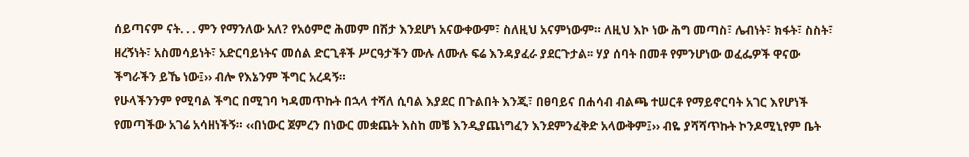ሰይጣናም ናት. . . ምን የማንለው አለ? የአዕምሮ ሕመም በሽታ እንደሆነ አናውቀውም፣ ስለዚህ አናምነውም። ለዚህ እኮ ነው ሕግ መጣስ፣ ሌብነት፣ ክፋት፣ ስስት፣ ዘረኝነት፣ አስመሳይነት፣ አድርባይነትና መሰል ድርጊቶች ሥርዓታችን ሙሉ ለሙሉ ፍሬ እንዳያፈራ ያደርጉታል፡፡ ሃያ ሰባት በመቶ የምንሆነው ወፈፌዎች ዋናው ችግራችን ይኼ ነው፤›› ብሎ የእኔንም ችግር አረዳኝ።
የሁላችንንም የሚባል ችግር በሚገባ ካዳመጥኩት በኋላ ተሻለ ሲባል እያደር በጉልበት እንጂ፣ በፀባይና በሐሳብ ብልጫ ተሠርቶ የማይኖርባት አገር እየሆነች የመጣችው አገሬ አሳዘነችኝ። ‹‹በነውር ጀምረን በነውር መቋጨት እስከ መቼ እንዲያጨነግፈን እንደምንፈቅድ አላውቅም፤›› ብዬ ያሻሻጥኩት ኮንዶሚኒየም ቤት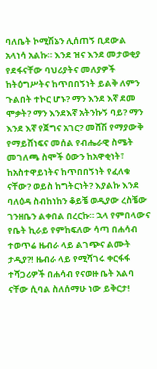ባለቤት ኮሚሽኔን ሊሰጠኝ ቢደውል አላነሳ አልኩ። እንደ ዝና እንደ መታወቂያ የደፋናቸው ባህሪያትና መለያዎች ከትዕግሥትና ከጥበበኝነት ይልቅ ለምን ጉልበት ተኮር ሆኑ? ማን እንደ እኛ ደመ ሞቃት? ማን እንደእኛ አትንኩኝ ባይ? ማን እንደ እኛ የጀግና አገር? መሸሽ የማያውቅ የማይሸነፍና መሰል የብሔራዊ ስሜት መገለጫ ስሞች ዕውን ከአዋቂነት፣ ከአስተዋይነትና ከጥበበኝነት የፈለቁ ናቸው? ወይስ ከግትርነት? እያልኩ እንደ ባለዕዳ ስብከነከን ቆይቼ ወዲያው ረስቼው ገንዘቤን ልቀበል በረርኩ። ኋላ የምበላውና የቤት ኪራይ የምከፍለው ሳጣ በሐሳብ ተወጥሬ ዜብራ ላይ ልገጭና ልሙት ታዲያ?! ዜብራ ላይ የሚሻገሩ ቀርፋፋ ተሻጋሪዎች በሐሳብ የናወዙ ቤት አልባ ናቸው ሲባል ስለሰማሁ ነው ይቅርታ!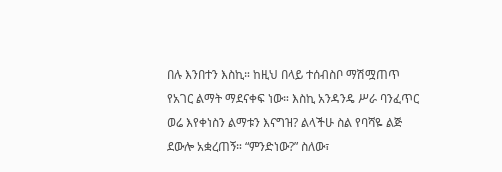በሉ እንበተን እስኪ። ከዚህ በላይ ተሰብስቦ ማሽሟጠጥ የአገር ልማት ማደናቀፍ ነው። እስኪ አንዳንዴ ሥራ ባንፈጥር ወሬ እየቀነስን ልማቱን እናግዝ? ልላችሁ ስል የባሻዬ ልጅ ደውሎ አቋረጠኝ። “ምንድነው?” ስለው፣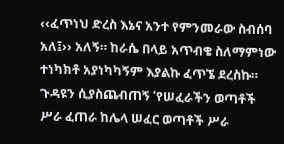‹‹ፈጥነህ ድረስ እኔና አንተ የምንመራው ስብሰባ አለ፤›› አለኝ። ከራሴ በላይ አጥብቄ ስለማምነው ተነካክቶ አያነካካኝም እያልኩ ፈጥኜ ደረስኩ። ጉዳዩን ሲያስጨብጠኝ ‘የሠፈራችን ወጣቶች ሥራ ፈጠራ ከሌላ ሠፈር ወጣቶች ሥራ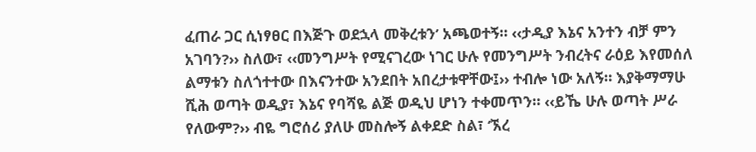ፈጠራ ጋር ሲነፃፀር በእጅጉ ወደኋላ መቅረቱን’ አጫወተኝ። ‹‹ታዲያ እኔና አንተን ብቻ ምን አገባን?›› ስለው፣ ‹‹መንግሥት የሚናገረው ነገር ሁሉ የመንግሥት ንብረትና ራዕይ እየመሰለ ልማቱን ስለጎተተው በእናንተው አንደበት አበረታቱዋቸው፤›› ተብሎ ነው አለኝ። እያቅማማሁ ሺሕ ወጣት ወዲያ፣ እኔና የባሻዬ ልጅ ወዲህ ሆነን ተቀመጥን። ‹‹ይኼ ሁሉ ወጣት ሥራ የለውም?›› ብዬ ግሮሰሪ ያለሁ መስሎኝ ልቀደድ ስል፣ ‘ኧረ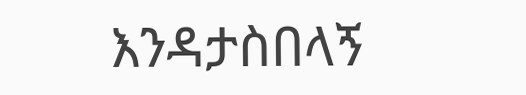እንዳታስበላኝ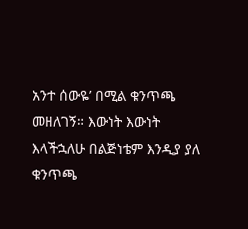አንተ ሰውዬ’ በሚል ቁንጥጫ መዘለገኝ። እውነት እውነት እላችኋለሁ በልጅነቴም እንዲያ ያለ ቁንጥጫ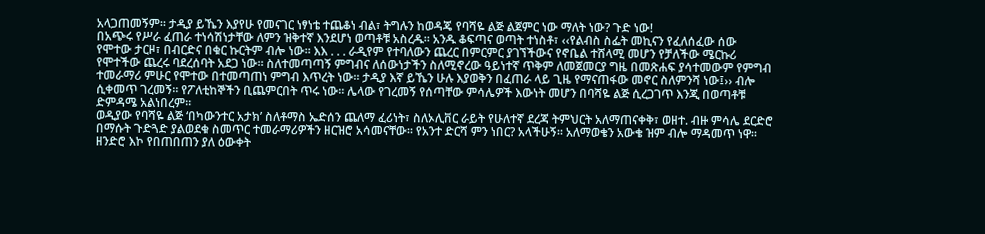አላጋጠመኝም። ታዲያ ይኼን እያየሁ የመናገር ነፃነቴ ተጨቆነ ብል፣ ትግሉን ከወዳጄ የባሻዬ ልጅ ልጀምር ነው ማለት ነው? ጉድ ነው!
በአጭሩ የሥራ ፈጠራ ተነሳሽነታቸው ለምን ዝቅተኛ እንደሆነ ወጣቶቹ አስረዱ። አንዱ ቆፍጣና ወጣት ተነስቶ፣ ‹‹የልብስ ስፌት መኪናን የፈለሰፈው ሰው የሞተው ታርዞ፣ በብርድና በቁር ኩርትም ብሎ ነው። እእ . . . ራዲየም የተባለውን ጨረር በምርምር ያገኘችውና የኖቤል ተሸላሚ መሆን የቻለችው ሜርኩሪ የሞተችው ጨረሩ ባደረሰባት አደጋ ነው። ስለተመጣጣኝ ምግብና ለሰውነታችን ስለሚኖረው ዓይነተኛ ጥቅም ለመጀመርያ ግዜ በመጽሐፍ ያሳተመውም የምግብ ተመራማሪ ምሁር የሞተው በተመጣጠነ ምግብ እጥረት ነው። ታዲያ እኛ ይኼን ሁሉ እያወቅን በፈጠራ ላይ ጊዜ የማናጠፋው መኖር ስለምንሻ ነው፤›› ብሎ ሲቀመጥ ገረመኝ። የፖለቲከኞችን ቢጨምርበት ጥሩ ነው፡፡ ሌላው የገረመኝ የሰጣቸው ምሳሌዎች እውነት መሆን በባሻዬ ልጅ ሲረጋገጥ እንጂ በወጣቶቹ ድምዳሜ አልነበረም።
ወዲያው የባሻዬ ልጅ ‘በካውንተር አታክ’ ስለቶማስ ኤድሰን ጨለማ ፈሪነት፣ ስለኦሊቨር ራይት የሁለተኛ ደረጃ ትምህርት አለማጠናቀቅ፣ ወዘተ. ብዙ ምሳሌ ደርድሮ በማሱት ጉድጓድ ያልወደቁ ስመጥር ተመራማሪዎችን ዘርዝሮ አሳመናቸው። የአንተ ድርሻ ምን ነበር? አላችሁኝ። አለማወቄን አውቄ ዝም ብሎ ማዳመጥ ነዋ። ዘንድሮ እኮ የበጠበጠን ያለ ዕውቀት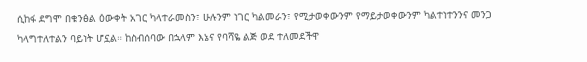ሲከፋ ደግሞ በቁንፅል ዕውቀት አገር ካላተራመስን፣ ሁሉንም ነገር ካልመራን፣ የሚታወቀውንም የማይታወቀውንም ካልተነተንንና መንጋ ካላግተለተልን ባይነት ሆኗል። ከስብሰባው በኋላም እኔና የባሻዬ ልጅ ወደ ተለመደችዋ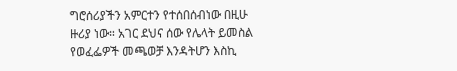ግሮሰሪያችን አምርተን የተሰበሰብነው በዚሁ ዙሪያ ነው። አገር ደህና ሰው የሌላት ይመስል የወፈፌዎች መጫወቻ እንዳትሆን እስኪ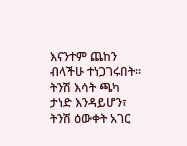እናንተም ጨከን ብላችሁ ተነጋገሩበት። ትንሽ እሳት ጫካ ታነድ እንዳይሆን፣ ትንሽ ዕውቀት አገር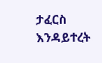ታፈርስ እንዳይተረት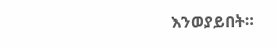እንወያይበት።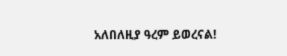አለበለዚያ ዓረም ይወረናል!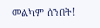መልካም ሰንበት!